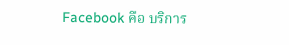Facebook คือ บริการ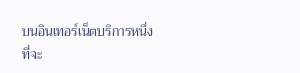บนอินเทอร์เน็ตบริการหนึ่ง ที่จะ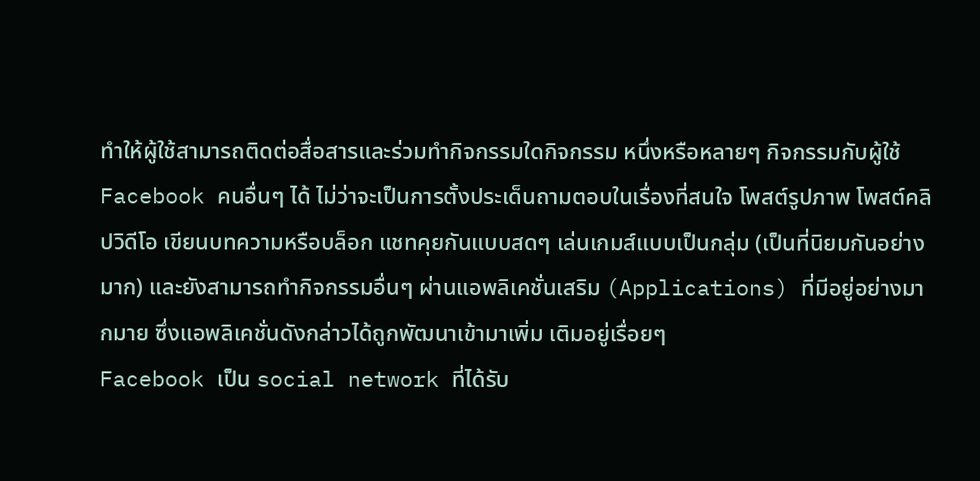ทำให้ผู้ใช้สามารถติดต่อสื่อสารและร่วมทำกิจกรรมใดกิจกรรม หนึ่งหรือหลายๆ กิจกรรมกับผู้ใช้ Facebook คนอื่นๆ ได้ ไม่ว่าจะเป็นการตั้งประเด็นถามตอบในเรื่องที่สนใจ โพสต์รูปภาพ โพสต์คลิปวิดีโอ เขียนบทความหรือบล็อก แชทคุยกันแบบสดๆ เล่นเกมส์แบบเป็นกลุ่ม (เป็นที่นิยมกันอย่างมาก) และยังสามารถทำกิจกรรมอื่นๆ ผ่านแอพลิเคชั่นเสริม (Applications) ที่มีอยู่อย่างมากมาย ซึ่งแอพลิเคชั่นดังกล่าวได้ถูกพัฒนาเข้ามาเพิ่ม เติมอยู่เรื่อยๆ
Facebook เป็น social network ที่ได้รับ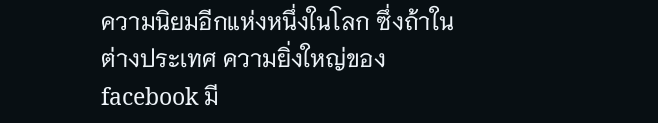ความนิยมอีกแห่งหนึ่งในโลก ซึ่งถ้าในต่างประเทศ ความยิ่งใหญ่ของ facebook มี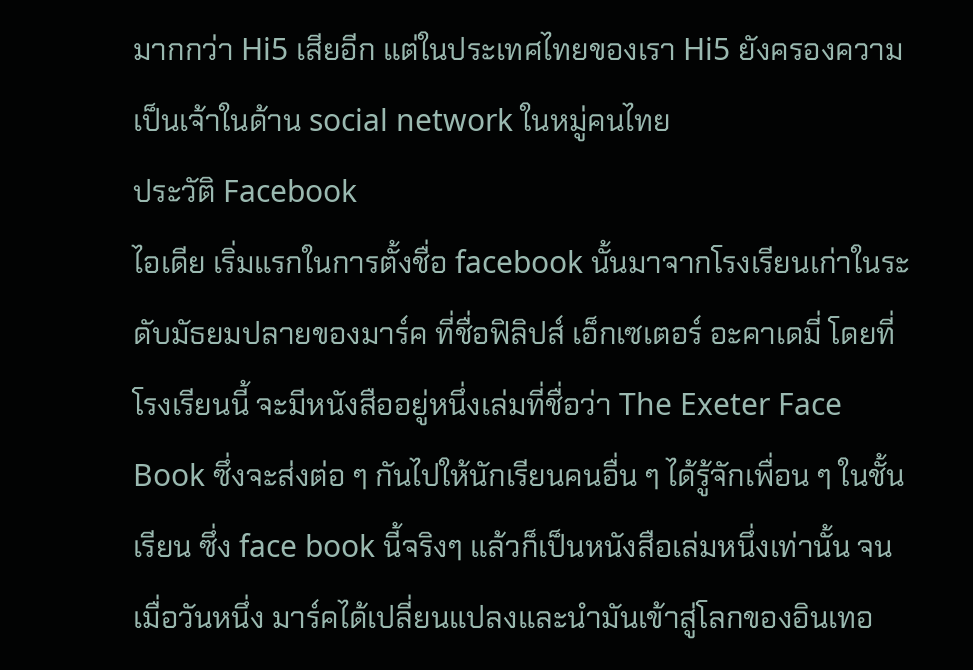มากกว่า Hi5 เสียอีก แต่ในประเทศไทยของเรา Hi5 ยังครองความเป็นเจ้าในด้าน social network ในหมู่คนไทย
ประวัติ Facebook
ไอเดีย เริ่มแรกในการตั้งชื่อ facebook นั้นมาจากโรงเรียนเก่าในระดับมัธยมปลายของมาร์ค ที่ชื่อฟิลิปส์ เอ็กเซเตอร์ อะคาเดมี่ โดยที่โรงเรียนนี้ จะมีหนังสืออยู่หนึ่งเล่มที่ชื่อว่า The Exeter Face Book ซึ่งจะส่งต่อ ๆ กันไปให้นักเรียนคนอื่น ๆ ได้รู้จักเพื่อน ๆ ในชั้นเรียน ซึ่ง face book นี้จริงๆ แล้วก็เป็นหนังสือเล่มหนึ่งเท่านั้น จนเมื่อวันหนึ่ง มาร์คได้เปลี่ยนแปลงและนำมันเข้าสู่โลกของอินเทอ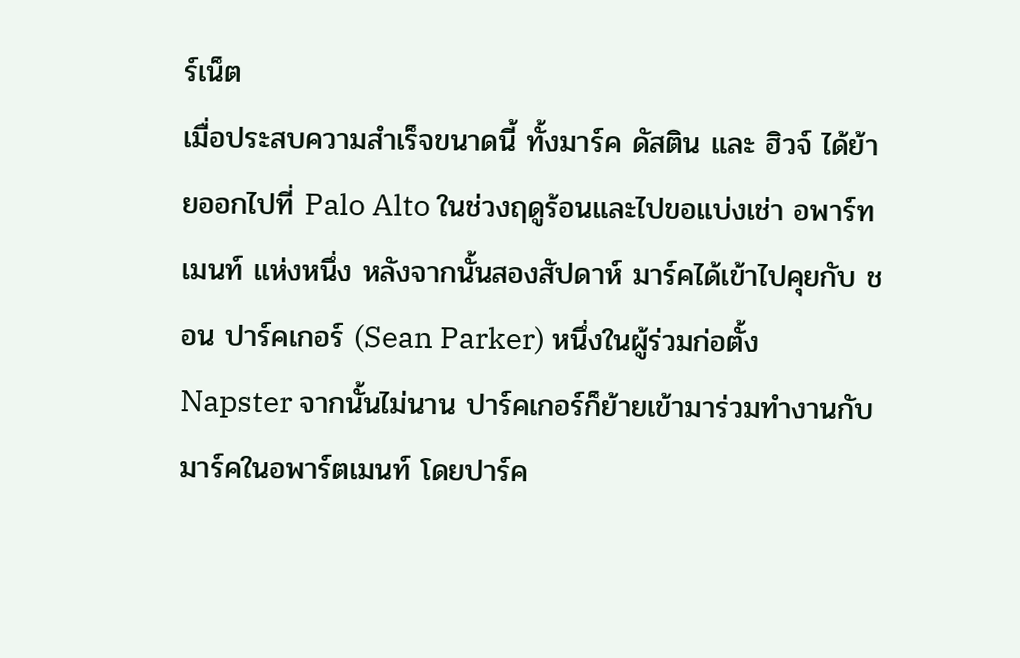ร์เน็ต
เมื่อประสบความสำเร็จขนาดนี้ ทั้งมาร์ค ดัสติน และ ฮิวจ์ ได้ย้ายออกไปที่ Palo Alto ในช่วงฤดูร้อนและไปขอแบ่งเช่า อพาร์ทเมนท์ แห่งหนึ่ง หลังจากนั้นสองสัปดาห์ มาร์คได้เข้าไปคุยกับ ชอน ปาร์คเกอร์ (Sean Parker) หนึ่งในผู้ร่วมก่อตั้ง Napster จากนั้นไม่นาน ปาร์คเกอร์ก็ย้ายเข้ามาร่วมทำงานกับมาร์คในอพาร์ตเมนท์ โดยปาร์ค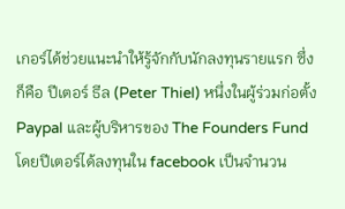เกอร์ได้ช่วยแนะนำให้รู้จักกับนักลงทุนรายแรก ซึ่งก็คือ ปีเตอร์ ธีล (Peter Thiel) หนึ่งในผู้ร่วมก่อตั้ง Paypal และผู้บริหารของ The Founders Fund โดยปีเตอร์ได้ลงทุนใน facebook เป็นจำนวน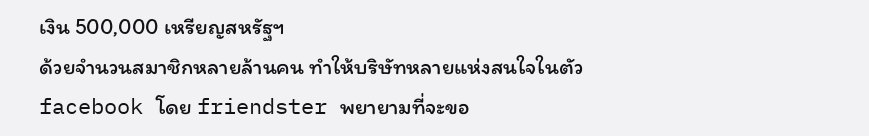เงิน 500,000 เหรียญสหรัฐฯ
ด้วยจำนวนสมาชิกหลายล้านคน ทำให้บริษัทหลายแห่งสนใจในตัว facebook โดย friendster พยายามที่จะขอ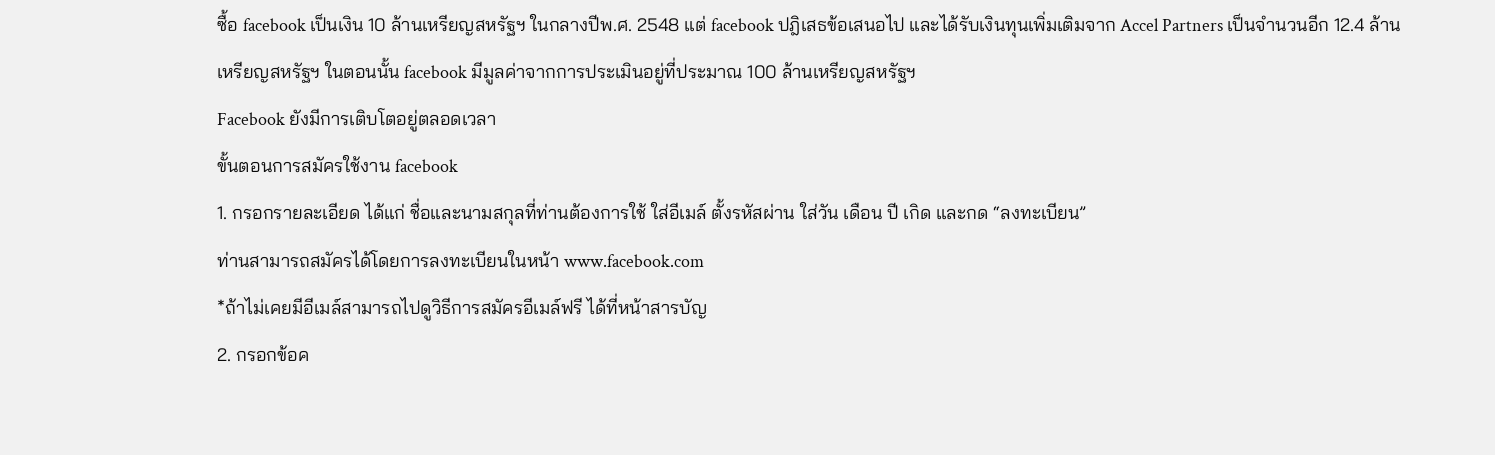ซื้อ facebook เป็นเงิน 10 ล้านเหรียญสหรัฐฯ ในกลางปีพ.ศ. 2548 แต่ facebook ปฎิเสธข้อเสนอไป และได้รับเงินทุนเพิ่มเติมจาก Accel Partners เป็นจำนวนอีก 12.4 ล้านเหรียญสหรัฐฯ ในตอนนั้น facebook มีมูลค่าจากการประเมินอยู่ที่ประมาณ 100 ล้านเหรียญสหรัฐฯ
Facebook ยังมีการเติบโตอยู่ตลอดเวลา
ขั้นตอนการสมัครใช้งาน facebook
1. กรอกรายละเอียด ได้แก่ ชื่อและนามสกุลที่ท่านต้องการใช้ ใส่อีเมล์ ตั้งรหัสผ่าน ใส่วัน เดือน ปี เกิด และกด “ลงทะเบียน”
ท่านสามารถสมัครได้โดยการลงทะเบียนในหน้า www.facebook.com
*ถ้าไม่เคยมีอีเมล์สามารถไปดูวิธีการสมัครอีเมล์ฟรี ได้ที่หน้าสารบัญ
2. กรอกข้อค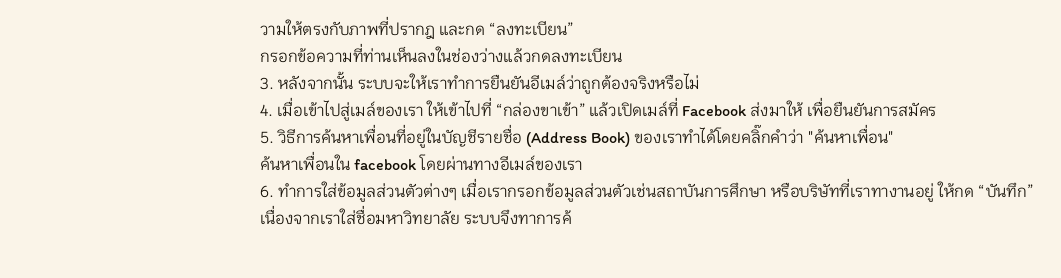วามให้ตรงกับภาพที่ปรากฎ และกด “ลงทะเบียน”
กรอกข้อความที่ท่านเห็นลงในช่องว่างแล้วกดลงทะเบียน
3. หลังจากนั้น ระบบจะให้เราทำการยืนยันอีเมล์ว่าถูกต้องจริงหรือไม่
4. เมื่อเข้าไปสู่เมล์ของเรา ให้เข้าไปที่ “กล่องขาเข้า” แล้วเปิดเมล์ที่ Facebook ส่งมาให้ เพื่อยืนยันการสมัคร
5. วิธีการค้นหาเพื่อนที่อยู่ในบัญชีรายชื่อ (Address Book) ของเราทำได้โดยคลิ๊กคำว่า "ค้นหาเพื่อน"
ค้นหาเพื่อนใน facebook โดยผ่านทางอีเมล์ของเรา
6. ทำการใส่ข้อมูลส่วนตัวต่างๆ เมื่อเรากรอกข้อมูลส่วนตัวเช่นสถาบันการศึกษา หรือบริษัทที่เราทางานอยู่ ให้กด “บันทึก”
เนื่องจากเราใส่ชื่อมหาวิทยาลัย ระบบจึงทาการค้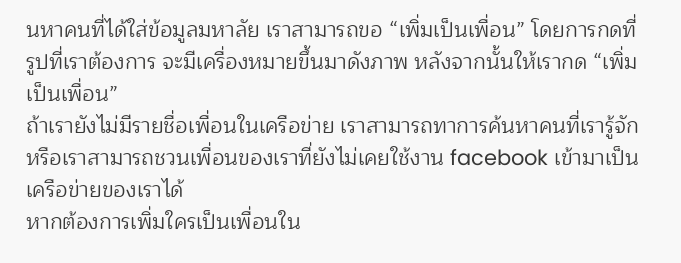นหาคนที่ได้ใส่ข้อมูลมหาลัย เราสามารถขอ “เพิ่มเป็นเพื่อน” โดยการกดที่รูปที่เราต้องการ จะมีเครื่องหมายขึ้นมาดังภาพ หลังจากนั้นให้เรากด “เพิ่มเป็นเพื่อน”
ถ้าเรายังไม่มีรายชื่อเพื่อนในเครือข่าย เราสามารถทาการค้นหาคนที่เรารู้จัก หรือเราสามารถชวนเพื่อนของเราที่ยังไม่เคยใช้งาน facebook เข้ามาเป็นเครือข่ายของเราได้
หากต้องการเพิ่มใครเป็นเพื่อนใน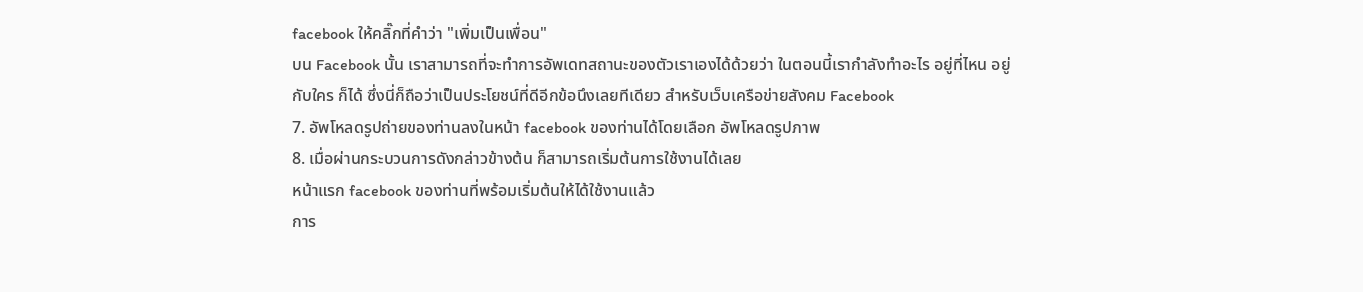facebook ให้คลิ๊กที่คำว่า "เพิ่มเป็นเพื่อน"
บน Facebook นั้น เราสามารถที่จะทำการอัพเดทสถานะของตัวเราเองได้ด้วยว่า ในตอนนี้เรากำลังทำอะไร อยู่ที่ไหน อยู่กับใคร ก็ได้ ซึ่งนี่ก็ถือว่าเป็นประโยชน์ที่ดีอีกข้อนึงเลยทีเดียว สำหรับเว็บเครือข่ายสังคม Facebook
7. อัพโหลดรูปถ่ายของท่านลงในหน้า facebook ของท่านได้โดยเลือก อัพโหลดรูปภาพ
8. เมื่อผ่านกระบวนการดังกล่าวข้างต้น ก็สามารถเริ่มต้นการใช้งานได้เลย
หน้าแรก facebook ของท่านที่พร้อมเริ่มต้นให้ได้ใช้งานแล้ว
การ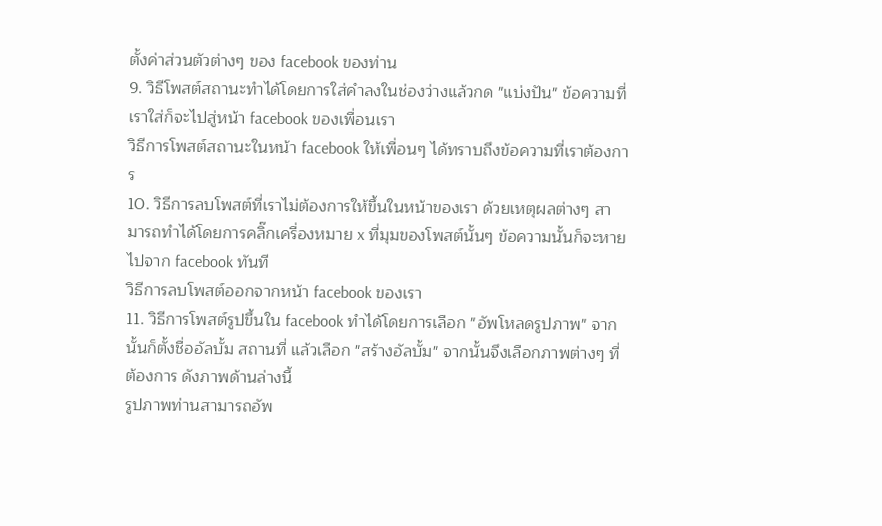ตั้งค่าส่วนตัวต่างๆ ของ facebook ของท่าน
9. วิธีโพสต์สถานะทำได้โดยการใส่คำลงในช่องว่างแล้วกด "แบ่งปัน" ข้อความที่เราใส่ก็จะไปสู่หน้า facebook ของเพื่อนเรา
วิธีการโพสต์สถานะในหน้า facebook ให้เพื่อนๆ ได้ทราบถึงข้อความที่เราต้องการ
10. วิธีการลบโพสต์ที่เราไม่ต้องการให้ขึ้นในหน้าของเรา ด้วยเหตุผลต่างๆ สามารถทำได้โดยการคลิ๊กเครื่องหมาย x ที่มุมของโพสต์นั้นๆ ข้อความนั้นก็จะหายไปจาก facebook ทันที
วิธีการลบโพสต์ออกจากหน้า facebook ของเรา
11. วิธีการโพสต์รูปขึ้นใน facebook ทำได้โดยการเลือก "อัพโหลดรูปภาพ" จากนั้นก็ตั้งชื่ออัลบั้ม สถานที่ แล้วเลือก "สร้างอัลบั้ม" จากนั้นจึงเลือกภาพต่างๆ ที่ต้องการ ดังภาพด้านล่างนี้
รูปภาพท่านสามารถอัพ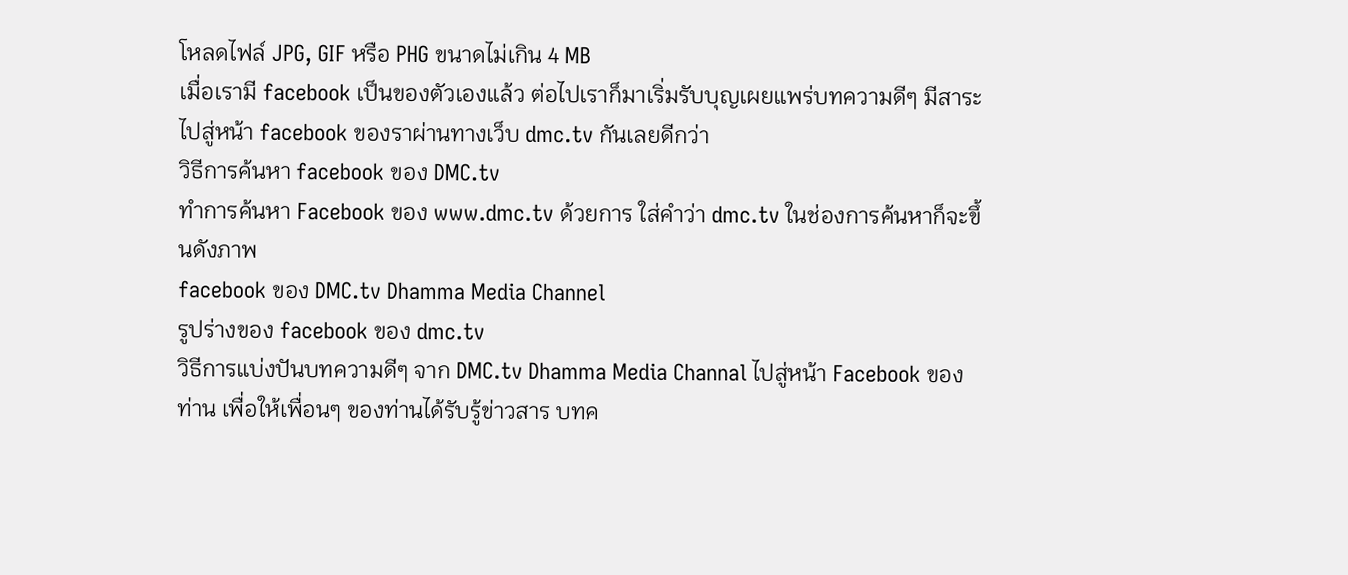โหลดไฟล์ JPG, GIF หรือ PHG ขนาดไม่เกิน 4 MB
เมื่อเรามี facebook เป็นของตัวเองแล้ว ต่อไปเราก็มาเริ่มรับบุญเผยแพร่บทความดีๆ มีสาระ ไปสู่หน้า facebook ของราผ่านทางเว็บ dmc.tv กันเลยดีกว่า
วิธีการค้นหา facebook ของ DMC.tv
ทำการค้นหา Facebook ของ www.dmc.tv ด้วยการ ใส่คำว่า dmc.tv ในช่องการค้นหาก็จะขึ้นดังภาพ
facebook ของ DMC.tv Dhamma Media Channel
รูปร่างของ facebook ของ dmc.tv
วิธีการแบ่งปันบทความดีๆ จาก DMC.tv Dhamma Media Channal ไปสู่หน้า Facebook ของท่าน เพื่อให้เพื่อนๆ ของท่านได้รับรู้ข่าวสาร บทค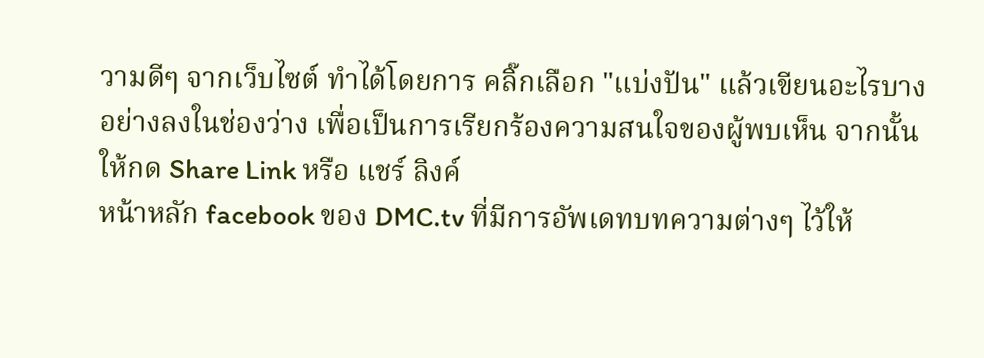วามดีๆ จากเว็บไซต์ ทำได้โดยการ คลิ๊กเลือก "แบ่งปัน" แล้วเขียนอะไรบางอย่างลงในช่องว่าง เพื่อเป็นการเรียกร้องความสนใจของผู้พบเห็น จากนั้นให้กด Share Link หรือ แชร์ ลิงค์
หน้าหลัก facebook ของ DMC.tv ที่มีการอัพเดทบทความต่างๆ ไว้ให้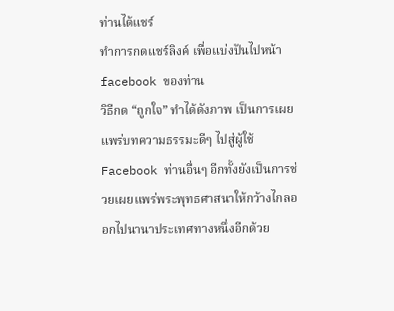ท่านได้แชร์
ทำการกดแชร์ลิงค์ เพื่อแบ่งปันไปหน้า facebook ของท่าน
วิธีกด “ถูกใจ” ทำได้ดังภาพ เป็นการเผยแพร่บทความธรรมะดีๆ ไปสู่ผู้ใช้ Facebook ท่านอื่นๆ อีกทั้งยังเป็นการช่วยเผยแพร่พระพุทธศาสนาให้กว้างไกลออกไปนานาประเทศทางหนึ่งอีกด้วย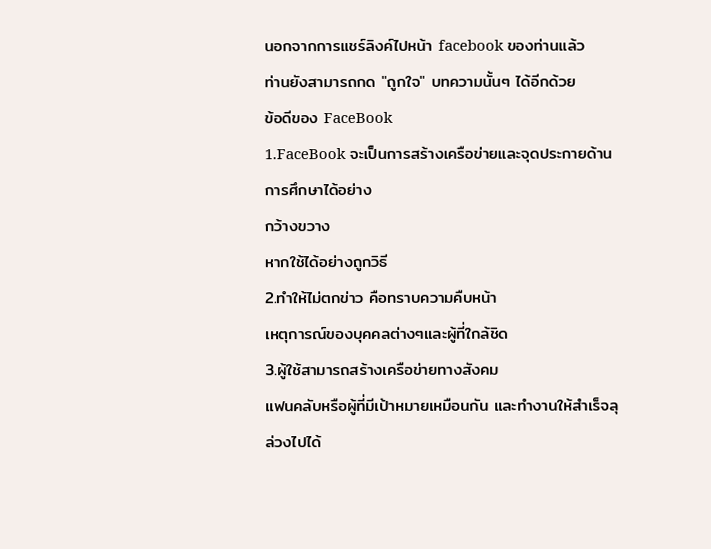นอกจากการแชร์ลิงค์ไปหน้า facebook ของท่านแล้ว
ท่านยังสามารถกด "ถูกใจ" บทความนั้นๆ ได้อีกด้วย
ข้อดีของ FaceBook
1.FaceBook จะเป็นการสร้างเครือข่ายและจุดประกายด้านการศึกษาได้อย่าง
กว้างขวาง
หากใช้ได้อย่างถูกวิธี
2.ทำให้ไม่ตกข่าว คือทราบความคืบหน้า
เหตุการณ์ของบุคคลต่างๆและผู้ที่ใกล้ชิด
3.ผู้ใช้สามารถสร้างเครือข่ายทางสังคม
แฟนคลับหรือผู้ที่มีเป้าหมายเหมือนกัน และทำงานให้สำเร็จลุล่วงไปได้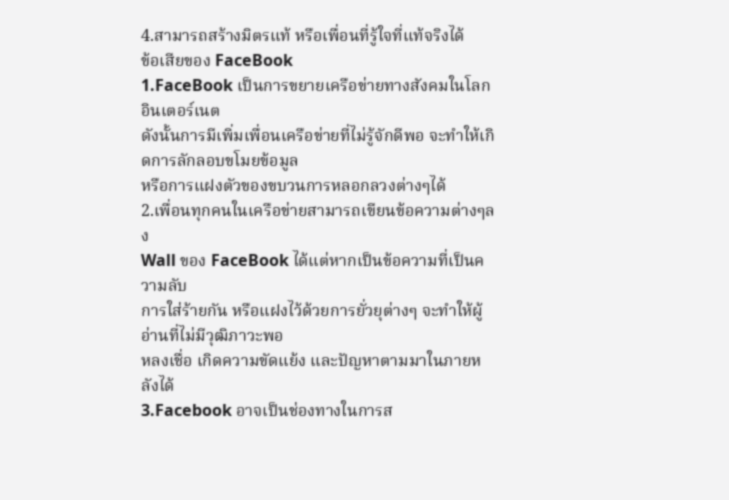4.สามารถสร้างมิตรแท้ หรือเพื่อนที่รู้ใจที่แท้จริงได้
ข้อเสียของ FaceBook
1.FaceBook เป็นการขยายเครือข่ายทางสังคมในโลกอินเตอร์เนต
ดังนั้นการมีเพิ่มเพื่อนเครือข่ายที่ไม่รู้จักดีพอ จะทำให้เกิดการลักลอบขโมยข้อมูล
หรือการแฝงตัวของขบวนการหลอกลวงต่างๆได้
2.เพื่อนทุกคนในเครือข่ายสามารถเขียนข้อความต่างๆลง
Wall ของ FaceBook ได้แต่หากเป็นข้อความที่เป็นความลับ
การใส่ร้ายกัน หรือแฝงไว้ด้วยการยั่วยุต่างๆ จะทำให้ผู้อ่านที่ไม่มีวุฒิภาวะพอ
หลงเชื่อ เกิดความขัดแย้ง และปัญหาตามมาในภายหลังได้
3.Facebook อาจเป็นช่องทางในการส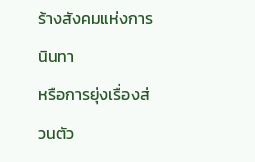ร้างสังคมแห่งการนินทา
หรือการยุ่งเรื่องส่วนตัว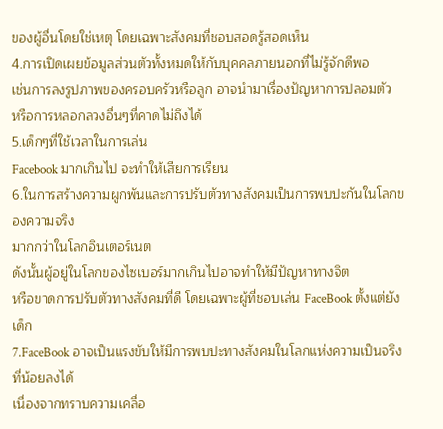ของผู้อื่นโดยใช่เหตุ โดยเฉพาะสังคมที่ชอบสอดรู้สอดเห็น
4.การเปิดเผยข้อมูลส่วนตัวทั้งหมดให้กับบุคคลภายนอกที่ไม่รู้จักดีพอ
เช่นการลงรูปภาพของครอบครัวหรือลูก อาจนำมาเรื่องปัญหาการปลอมตัว
หรือการหลอกลวงอื่นๆที่คาดไม่ถึงได้
5.เด็กๆที่ใช้เวลาในการเล่น
Facebook มากเกินไป จะทำให้เสียการเรียน
6.ในการสร้างความผูกพันและการปรับตัวทางสังคมเป็นการพบปะกันในโลกของความจริง
มากกว่าในโลกอินเตอร์เนต
ดังนั้นผู้อยู่ในโลกของไซเบอร์มากเกินไปอาจทำให้มีปัญหาทางจิต
หรือขาดการปรับตัวทางสังคมที่ดี โดยเฉพาะผู้ที่ชอบเล่น FaceBook ตั้งแต่ยังเด็ก
7.FaceBook อาจเป็นแรงขับให้มีการพบปะทางสังคมในโลกแห่งความเป็นจริงที่น้อยลงได้
เนื่องจากทราบความเคลื่อ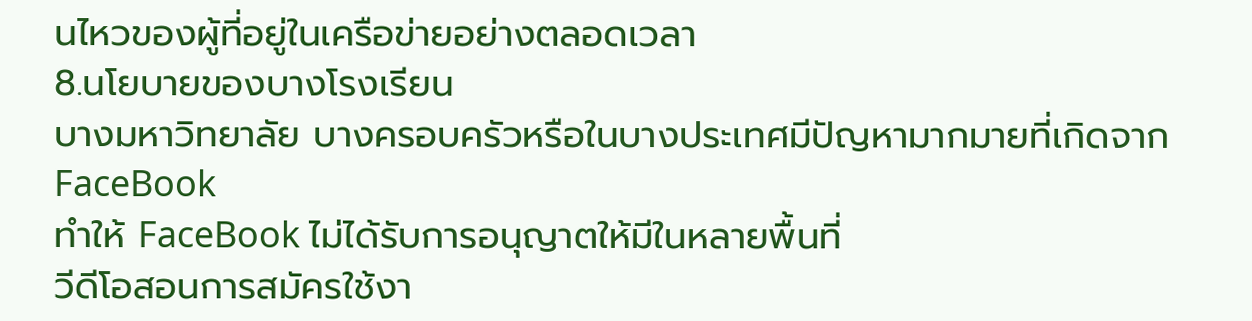นไหวของผู้ที่อยู่ในเครือข่ายอย่างตลอดเวลา
8.นโยบายของบางโรงเรียน
บางมหาวิทยาลัย บางครอบครัวหรือในบางประเทศมีปัญหามากมายที่เกิดจากFaceBook
ทำให้ FaceBook ไม่ได้รับการอนุญาตให้มีในหลายพื้นที่
วีดีโอสอนการสมัครใช้งา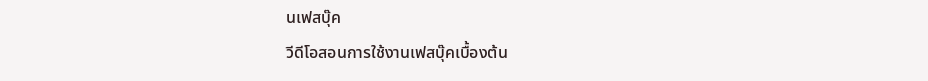นเฟสบุ๊ค
วีดีโอสอนการใช้งานเฟสบุ๊คเบื้องต้น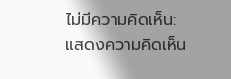ไม่มีความคิดเห็น:
แสดงความคิดเห็น